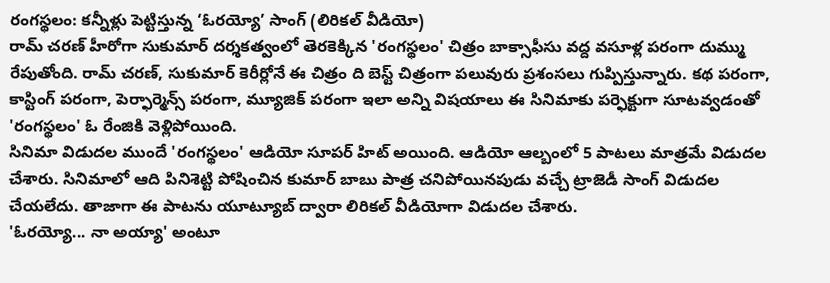రంగస్థలం: కన్నీళ్లు పెట్టిస్తున్న ‘ఓరయ్యో’ సాంగ్ (లిరికల్ వీడియో)
రామ్ చరణ్ హీరోగా సుకుమార్ దర్శకత్వంలో తెరకెక్కిన 'రంగస్థలం' చిత్రం బాక్సాఫీసు వద్ద వసూళ్ల పరంగా దుమ్ము రేపుతోంది. రామ్ చరణ్, సుకుమార్ కెరీర్లోనే ఈ చిత్రం ది బెస్ట్ చిత్రంగా పలువురు ప్రశంసలు గుప్పిస్తున్నారు. కథ పరంగా, కాస్టింగ్ పరంగా, పెర్ఫార్మెన్స్ పరంగా, మ్యూజిక్ పరంగా ఇలా అన్ని విషయాలు ఈ సినిమాకు పర్ఫెక్టుగా సూటవ్వడంతో 'రంగస్థలం' ఓ రేంజికి వెళ్లిపోయింది.
సినిమా విడుదల ముందే 'రంగస్థలం' ఆడియో సూపర్ హిట్ అయింది. ఆడియో ఆల్బంలో 5 పాటలు మాత్రమే విడుదల చేశారు. సినిమాలో ఆది పినిశెట్టి పోషించిన కుమార్ బాబు పాత్ర చనిపోయినపుడు వచ్చే ట్రాజెడీ సాంగ్ విడుదల చేయలేదు. తాజాగా ఈ పాటను యూట్యూబ్ ద్వారా లిరికల్ వీడియోగా విడుదల చేశారు.
'ఓరయ్యో... నా అయ్యా' అంటూ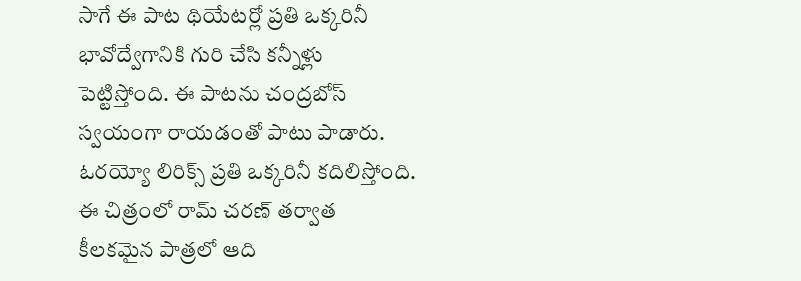సాగే ఈ పాట థియేటర్లో ప్రతి ఒక్కరినీ భావోద్వేగానికి గురి చేసి కన్నీళ్లు పెట్టిస్తోంది. ఈ పాటను చంద్రబోస్ స్వయంగా రాయడంతో పాటు పాడారు. ఓరయ్యో లిరిక్స్ ప్రతి ఒక్కరినీ కదిలిస్తోంది.
ఈ చిత్రంలో రామ్ చరణ్ తర్వాత కీలకమైన పాత్రలో ఆది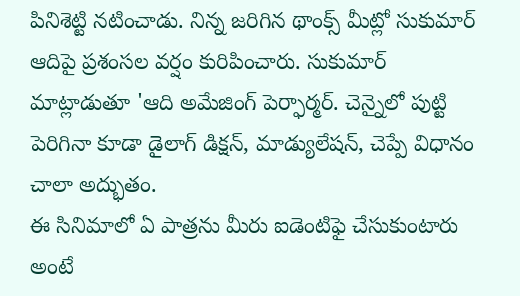పినిశెట్టి నటించాడు. నిన్న జరిగిన థాంక్స్ మీట్లో సుకుమార్ ఆదిపై ప్రశంసల వర్షం కురిపించారు. సుకుమార్ మాట్లాడుతూ 'ఆది అమేజింగ్ పెర్ఫార్మర్. చెన్నైలో పుట్టి పెరిగినా కూడా డైలాగ్ డిక్షన్, మాడ్యులేషన్, చెప్పే విధానం చాలా అద్భుతం.
ఈ సినిమాలో ఏ పాత్రను మీరు ఐడెంటిఫై చేసుకుంటారు అంటే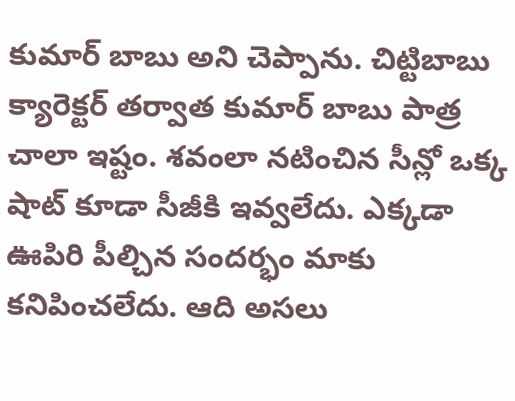కుమార్ బాబు అని చెప్పాను. చిట్టిబాబు క్యారెక్టర్ తర్వాత కుమార్ బాబు పాత్ర చాలా ఇష్టం. శవంలా నటించిన సీన్లో ఒక్క షాట్ కూడా సీజీకి ఇవ్వలేదు. ఎక్కడా ఊపిరి పీల్చిన సందర్భం మాకు కనిపించలేదు. ఆది అసలు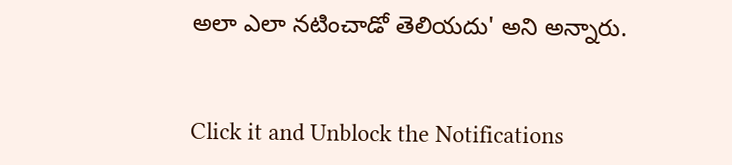అలా ఎలా నటించాడో తెలియదు' అని అన్నారు.


Click it and Unblock the Notifications